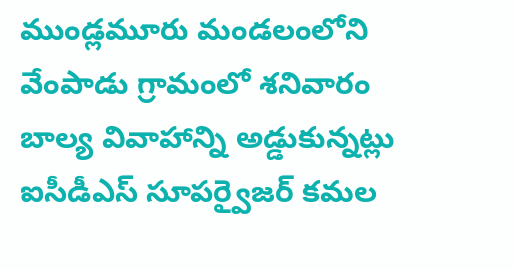ముండ్లమూరు మండలంలోని వేంపాడు గ్రామంలో శనివారం బాల్య వివాహాన్ని అడ్డుకున్నట్లు ఐసీడీఎస్ సూపర్వైజర్ కమల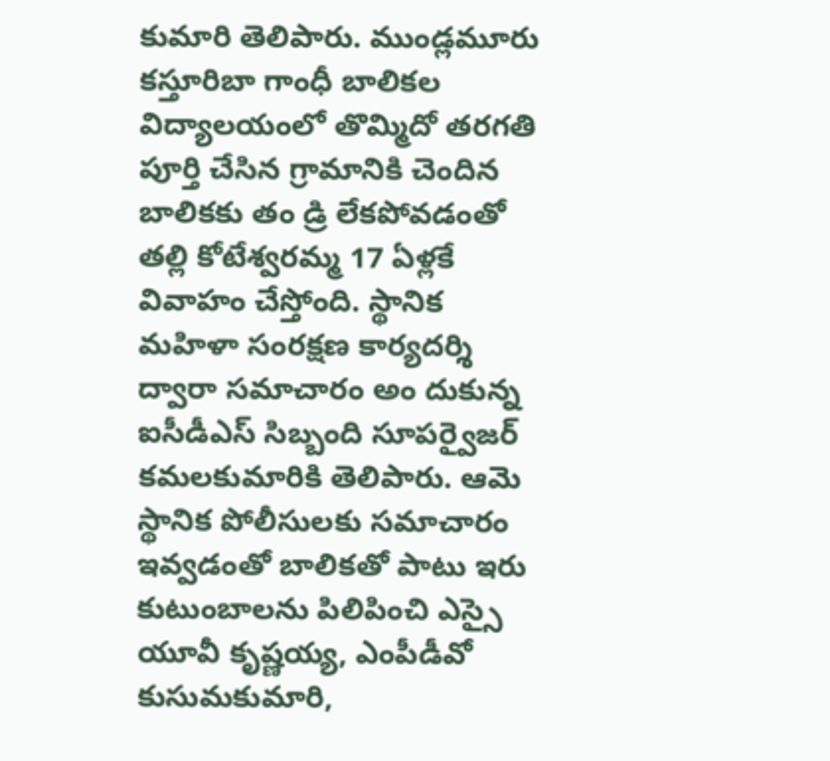కుమారి తెలిపారు. ముండ్లమూరు కస్తూరిబా గాంధీ బాలికల విద్యాలయంలో తొమ్మిదో తరగతి పూర్తి చేసిన గ్రామానికి చెందిన బాలికకు తం డ్రి లేకపోవడంతో తల్లి కోటేశ్వరమ్మ 17 ఏళ్లకే వివాహం చేస్తోంది. స్థానిక మహిళా సంరక్షణ కార్యదర్శి ద్వారా సమాచారం అం దుకున్న ఐసీడీఎస్ సిబ్బంది సూపర్వైజర్ కమలకుమారికి తెలిపారు. ఆమె స్థానిక పోలీసులకు సమాచారం ఇవ్వడంతో బాలికతో పాటు ఇరు కుటుంబాలను పిలిపించి ఎస్సై యూవీ కృష్ణయ్య, ఎంపీడీవో కుసుమకుమారి,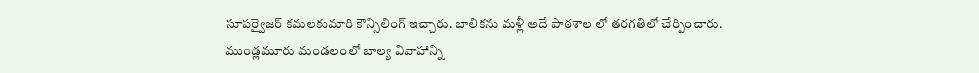సూపర్వైజర్ కమలకుమారి కౌన్సిలింగ్ ఇచ్చారు. బాలికను మళ్లీ అదే పాఠశాల లో తరగతిలో చేర్పించారు.
ముండ్లమూరు మండలంలో బాల్య వివాహాన్ని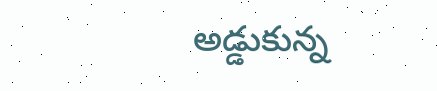అడ్డుకున్న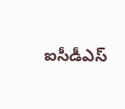ఐసీడీఎస్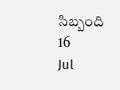సిబ్బంది
16
Jul